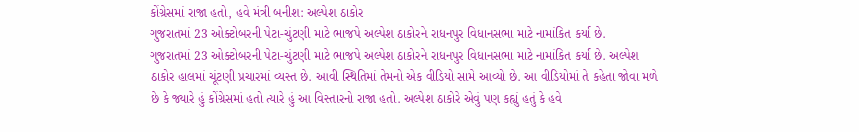કોંગ્રેસમાં રાજા હતો, હવે મંત્રી બનીશ: અલ્પેશ ઠાકોર
ગુજરાતમાં 23 ઓક્ટોબરની પેટા-ચુંટણી માટે ભાજપે અલ્પેશ ઠાકોરને રાધનપુર વિધાનસભા માટે નામાંકિત કર્યા છે.
ગુજરાતમાં 23 ઓક્ટોબરની પેટા-ચુંટણી માટે ભાજપે અલ્પેશ ઠાકોરને રાધનપુર વિધાનસભા માટે નામાંકિત કર્યા છે. અલ્પેશ ઠાકોર હાલમાં ચૂંટણી પ્રચારમાં વ્યસ્ત છે. આવી સ્થિતિમાં તેમનો એક વીડિયો સામે આવ્યો છે. આ વીડિયોમાં તે કહેતા જોવા મળે છે કે જ્યારે હું કોંગ્રેસમાં હતો ત્યારે હું આ વિસ્તારનો રાજા હતો. અલ્પેશ ઠાકોરે એવું પણ કહ્યું હતું કે હવે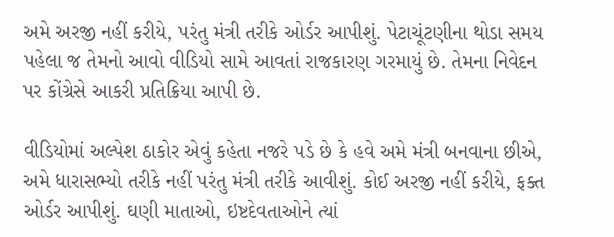અમે અરજી નહીં કરીયે, પરંતુ મંત્રી તરીકે ઓર્ડર આપીશું. પેટાચૂંટણીના થોડા સમય પહેલા જ તેમનો આવો વીડિયો સામે આવતાં રાજકારણ ગરમાયું છે. તેમના નિવેદન પર કોંગ્રેસે આકરી પ્રતિક્રિયા આપી છે.

વીડિયોમાં અલ્પેશ ઠાકોર એવું કહેતા નજરે પડે છે કે હવે અમે મંત્રી બનવાના છીએ, અમે ધારાસભ્યો તરીકે નહીં પરંતુ મંત્રી તરીકે આવીશું. કોઈ અરજી નહીં કરીયે, ફક્ત ઓર્ડર આપીશું. ઘણી માતાઓ, ઇષ્ટદેવતાઓને ત્યાં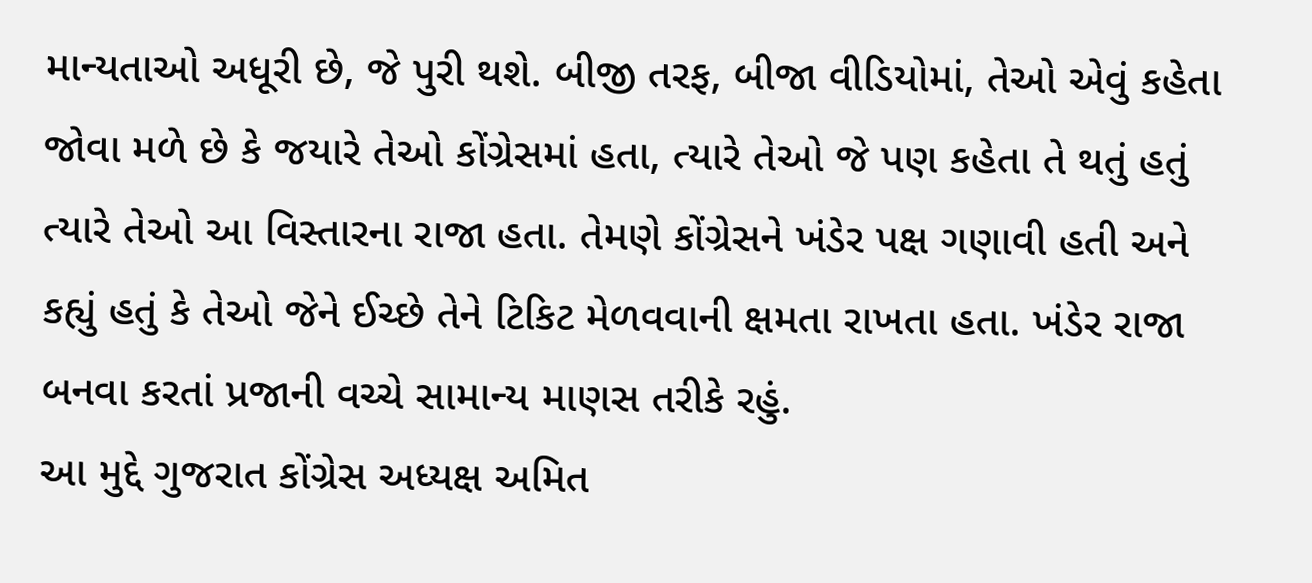માન્યતાઓ અધૂરી છે, જે પુરી થશે. બીજી તરફ, બીજા વીડિયોમાં, તેઓ એવું કહેતા જોવા મળે છે કે જયારે તેઓ કોંગ્રેસમાં હતા, ત્યારે તેઓ જે પણ કહેતા તે થતું હતું ત્યારે તેઓ આ વિસ્તારના રાજા હતા. તેમણે કોંગ્રેસને ખંડેર પક્ષ ગણાવી હતી અને કહ્યું હતું કે તેઓ જેને ઈચ્છે તેને ટિકિટ મેળવવાની ક્ષમતા રાખતા હતા. ખંડેર રાજા બનવા કરતાં પ્રજાની વચ્ચે સામાન્ય માણસ તરીકે રહું.
આ મુદ્દે ગુજરાત કોંગ્રેસ અધ્યક્ષ અમિત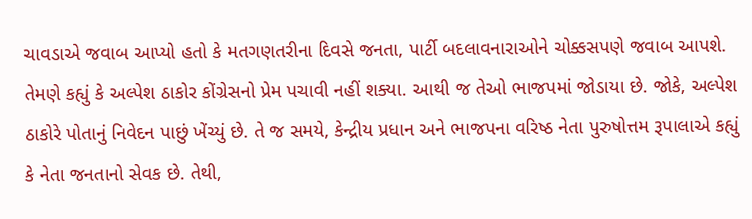ચાવડાએ જવાબ આપ્યો હતો કે મતગણતરીના દિવસે જનતા, પાર્ટી બદલાવનારાઓને ચોક્કસપણે જવાબ આપશે. તેમણે કહ્યું કે અલ્પેશ ઠાકોર કોંગ્રેસનો પ્રેમ પચાવી નહીં શક્યા. આથી જ તેઓ ભાજપમાં જોડાયા છે. જોકે, અલ્પેશ ઠાકોરે પોતાનું નિવેદન પાછું ખેંચ્યું છે. તે જ સમયે, કેન્દ્રીય પ્રધાન અને ભાજપના વરિષ્ઠ નેતા પુરુષોત્તમ રૂપાલાએ કહ્યું કે નેતા જનતાનો સેવક છે. તેથી,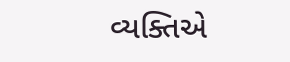વ્યક્તિએ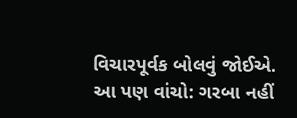વિચારપૂર્વક બોલવું જોઈએ.
આ પણ વાંચો: ગરબા નહીં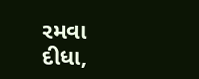રમવા દીધા,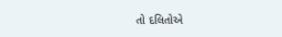તો દલિતોએ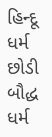હિન્દૂ ધર્મ છોડી બૌદ્ધ ધર્મ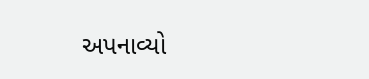અપનાવ્યો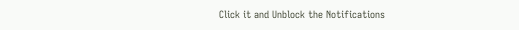Click it and Unblock the Notifications